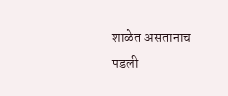शाळेत असतानाच पडली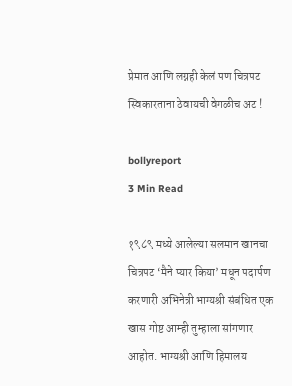प्रेमात आणि लग्नही केलं पण चित्रपट स्विकारताना ठेवायची वेगळीच अट !

bollyreport
3 Min Read

१९८९ मध्ये आलेल्या सलमान खानचा चित्रपट ‘मैने प्यार किया’ मधून पदार्पण करणारी अभिनेत्री भाग्यश्री संबंधित एक खास गोष्ट आम्ही तुम्हाला सांगणार आहोत. भाग्यश्री आणि हिमालय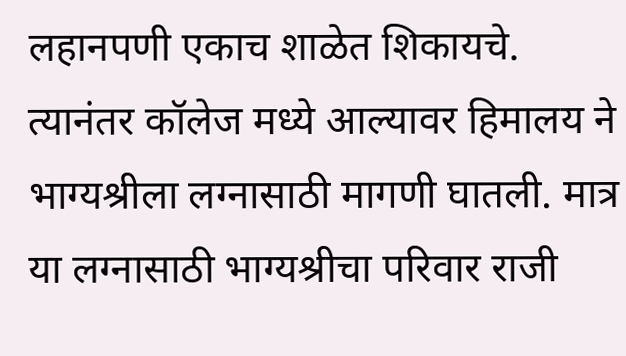लहानपणी एकाच शाळेत शिकायचे. त्यानंतर कॉलेज मध्ये आल्यावर हिमालय ने भाग्यश्रीला लग्नासाठी मागणी घातली. मात्र या लग्नासाठी भाग्यश्रीचा परिवार राजी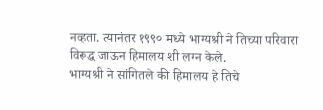नव्हता. त्यानंतर १९९० मध्ये भाग्यश्री ने तिच्या परिवारा विरूद्ध जाऊन हिमालय शी लग्न केले.
भाग्यश्री ने सांगितले की हिमालय हे तिचे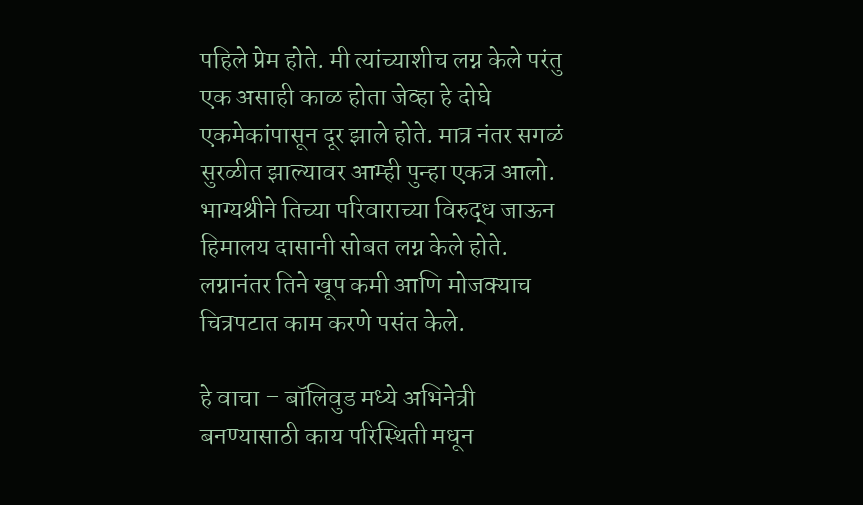पहिले प्रेम होते. मी त्यांच्याशीच लग्न केले परंतु एक असाही काळ होता जेव्हा हे दोघे एकमेकांपासून दूर झाले होते. मात्र नंतर सगळं सुरळीत झाल्यावर आम्ही पुन्हा एकत्र आलो. भाग्यश्रीने तिच्या परिवाराच्या विरुद्ध जाऊन हिमालय दासानी सोबत लग्न केले होते. लग्नानंतर तिने खूप कमी आणि मोजक्याच चित्रपटात काम करणे पसंत केले.

हे वाचा – बॉलिवुड मध्ये अभिनेत्री बनण्यासाठी काय परिस्थिती मधून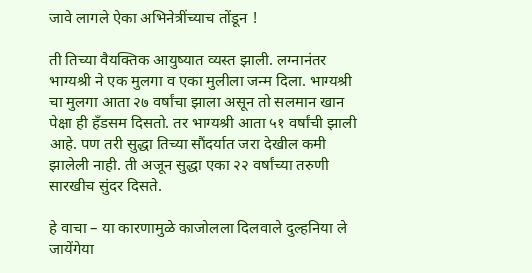जावे लागले ऐका अभिनेत्रींच्याच तोंडून !

ती तिच्या वैयक्तिक आयुष्यात व्यस्त झाली. लग्नानंतर भाग्यश्री ने एक मुलगा व एका मुलीला जन्म दिला. भाग्यश्री चा मुलगा आता २७ वर्षांचा झाला असून तो सलमान खान पेक्षा ही हँडसम दिसतो. तर भाग्यश्री आता ५१ वर्षांची झाली आहे. पण तरी सुद्धा तिच्या सौंदर्यात जरा देखील कमी झालेली नाही. ती अजून सुद्धा एका २२ वर्षांच्या तरुणी सारखीच सुंदर दिसते.

हे वाचा – या कारणामुळे काजोलला दिलवाले दुल्हनिया ले जायेंगेया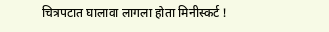चित्रपटात घालावा लागला होता मिनीस्कर्ट !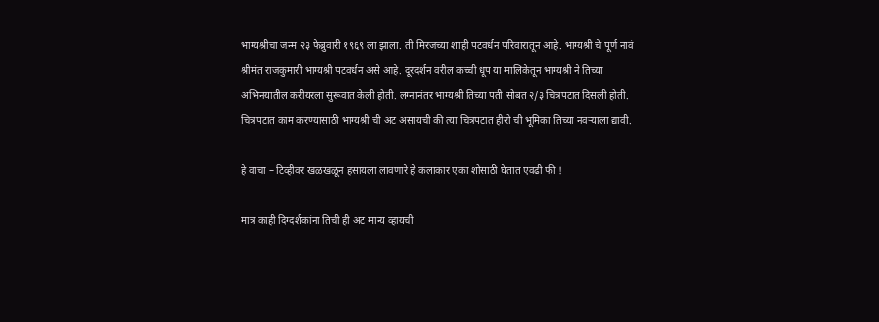भाग्यश्रीचा जन्म २३ फेब्रुवारी १९६९ ला झाला. ती मिरजच्या शाही पटवर्धन परिवारातून आहे. भाग्यश्री चे पूर्ण नावं श्रीमंत राजकुमारी भाग्यश्री पटवर्धन असे आहे. दूरदर्शन वरील कच्ची धूप या मालिकेतून भाग्यश्री ने तिच्या अभिनयातील करीयरला सुरूवात केली होती. लग्नानंतर भाग्यश्री तिच्या पती सोबत २/३ चित्रपटात दिसली होती. चित्रपटात काम करण्यासाठी भाग्यश्री ची अट असायची की त्या चित्रपटात हीरो ची भूमिका तिच्या नवऱ्याला द्यावी.

हे वाचा – टिव्हीवर खळखळून हसायला लावणारे हे कलाकार एका शोसाठी घेतात एवढी फी !

मात्र काही दिग्दर्शकांना तिची ही अट मान्य व्हायची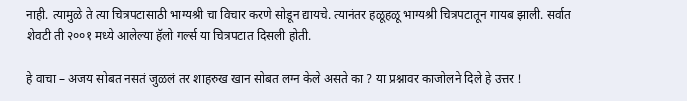नाही. त्यामुळे ते त्या चित्रपटासाठी भाग्यश्री चा विचार करणे सोडून द्यायचे. त्यानंतर हळूहळू भाग्यश्री चित्रपटातून गायब झाली. सर्वात शेवटी ती २००१ मध्ये आलेल्या हॅलो गर्ल्स या चित्रपटात दिसली होती.

हे वाचा – अजय सोबत नसतं जुळलं तर शाहरुख खान सोबत लग्न केले असते का ? या प्रश्नावर काजोलने दिले हे उत्तर !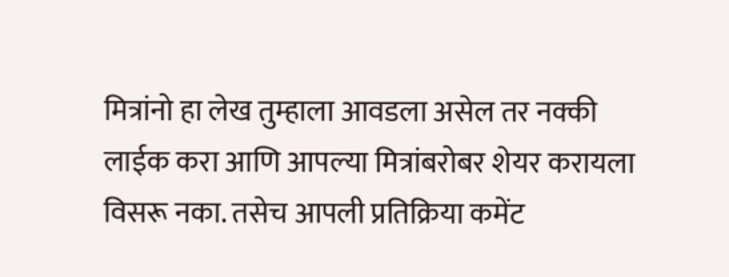मित्रांनो हा लेख तुम्हाला आवडला असेल तर नक्की लाईक करा आणि आपल्या मित्रांबरोबर शेयर करायला विसरू नका. तसेच आपली प्रतिक्रिया कमेंट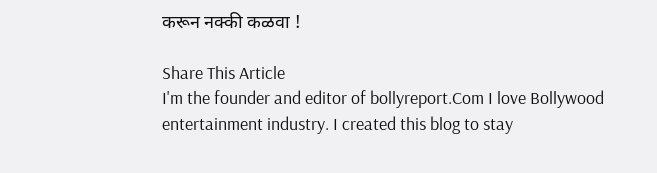करून नक्की कळवा !

Share This Article
I'm the founder and editor of bollyreport.Com I love Bollywood entertainment industry. I created this blog to stay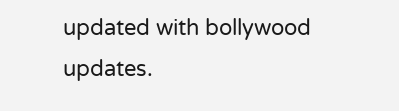updated with bollywood updates.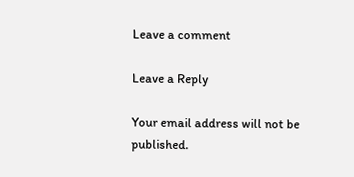Leave a comment

Leave a Reply

Your email address will not be published.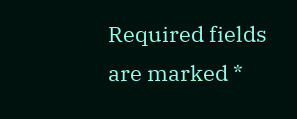Required fields are marked *